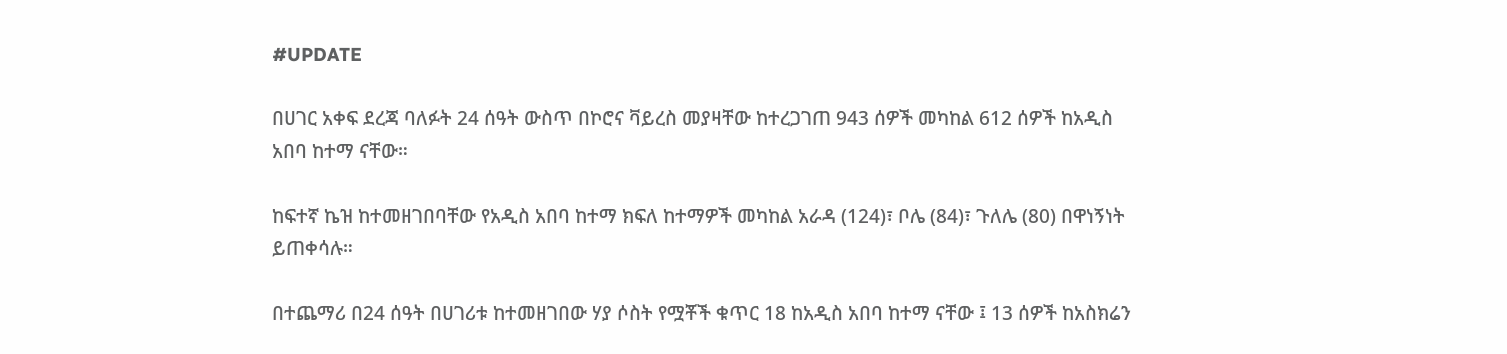#UPDATE

በሀገር አቀፍ ደረጃ ባለፉት 24 ሰዓት ውስጥ በኮሮና ቫይረስ መያዛቸው ከተረጋገጠ 943 ሰዎች መካከል 612 ሰዎች ከአዲስ አበባ ከተማ ናቸው።

ከፍተኛ ኬዝ ከተመዘገበባቸው የአዲስ አበባ ከተማ ክፍለ ከተማዎች መካከል አራዳ (124)፣ ቦሌ (84)፣ ጉለሌ (80) በዋነኝነት ይጠቀሳሉ።

በተጨማሪ በ24 ሰዓት በሀገሪቱ ከተመዘገበው ሃያ ሶስት የሟቾች ቁጥር 18 ከአዲስ አበባ ከተማ ናቸው ፤ 13 ሰዎች ከአስክሬን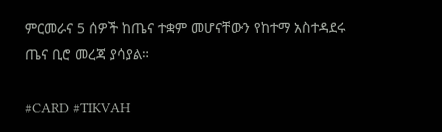ምርመራና 5 ሰዎች ከጤና ተቋም መሆናቸውን የከተማ አስተዳደሩ ጤና ቢሮ መረጃ ያሳያል።

#CARD #TIKVAH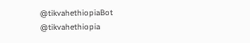@tikvahethiopiaBot @tikvahethiopia